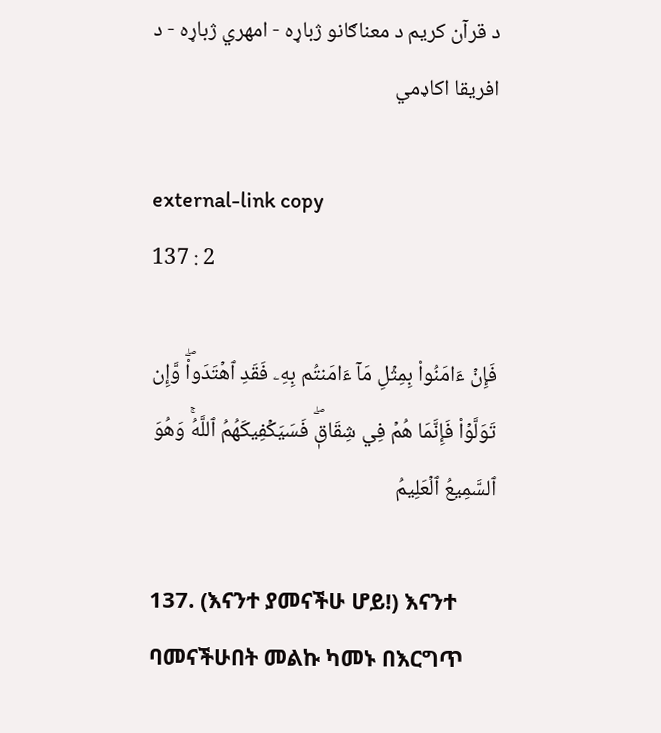د قرآن کریم د معناګانو ژباړه - امهري ژباړه - د افریقا اکاډمي

external-link copy
137 : 2

فَإِنۡ ءَامَنُواْ بِمِثۡلِ مَآ ءَامَنتُم بِهِۦ فَقَدِ ٱهۡتَدَواْۖ وَّإِن تَوَلَّوۡاْ فَإِنَّمَا هُمۡ فِي شِقَاقٖۖ فَسَيَكۡفِيكَهُمُ ٱللَّهُۚ وَهُوَ ٱلسَّمِيعُ ٱلۡعَلِيمُ

137. (እናንተ ያመናችሁ ሆይ!) እናንተ ባመናችሁበት መልኩ ካመኑ በእርግጥ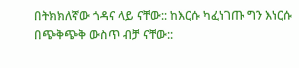በትክክለኛው ጎዳና ላይ ናቸው:: ከእርሱ ካፈነገጡ ግን እነርሱ በጭቅጭቅ ውስጥ ብቻ ናቸው::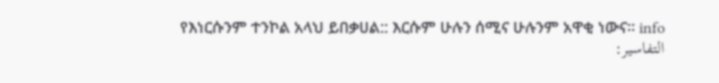የእነርሱንም ተንኮል አላህ ይበቃሀል:: እርሱም ሁሉን ሰሚና ሁሉንም አዋቂ ነውና። info
التفاسير: